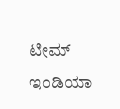ಟೀಮ್ ಇಂಡಿಯಾ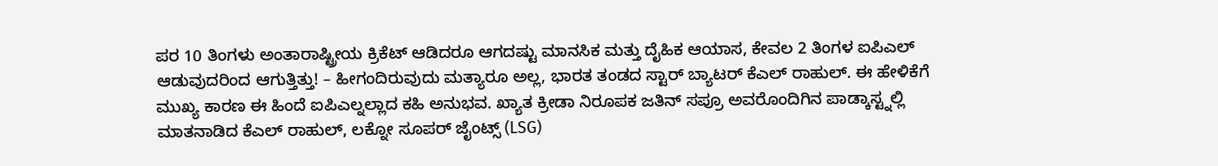ಪರ 10 ತಿಂಗಳು ಅಂತಾರಾಷ್ಟ್ರೀಯ ಕ್ರಿಕೆಟ್ ಆಡಿದರೂ ಆಗದಷ್ಟು ಮಾನಸಿಕ ಮತ್ತು ದೈಹಿಕ ಆಯಾಸ, ಕೇವಲ 2 ತಿಂಗಳ ಐಪಿಎಲ್ ಆಡುವುದರಿಂದ ಆಗುತ್ತಿತ್ತು! – ಹೀಗಂದಿರುವುದು ಮತ್ಯಾರೂ ಅಲ್ಲ, ಭಾರತ ತಂಡದ ಸ್ಟಾರ್ ಬ್ಯಾಟರ್ ಕೆಎಲ್ ರಾಹುಲ್. ಈ ಹೇಳಿಕೆಗೆ ಮುಖ್ಯ ಕಾರಣ ಈ ಹಿಂದೆ ಐಪಿಎಲ್ನಲ್ಲಾದ ಕಹಿ ಅನುಭವ. ಖ್ಯಾತ ಕ್ರೀಡಾ ನಿರೂಪಕ ಜತಿನ್ ಸಪ್ರೂ ಅವರೊಂದಿಗಿನ ಪಾಡ್ಕಾಸ್ಟ್ನಲ್ಲಿ ಮಾತನಾಡಿದ ಕೆಎಲ್ ರಾಹುಲ್, ಲಕ್ನೋ ಸೂಪರ್ ಜೈಂಟ್ಸ್ (LSG)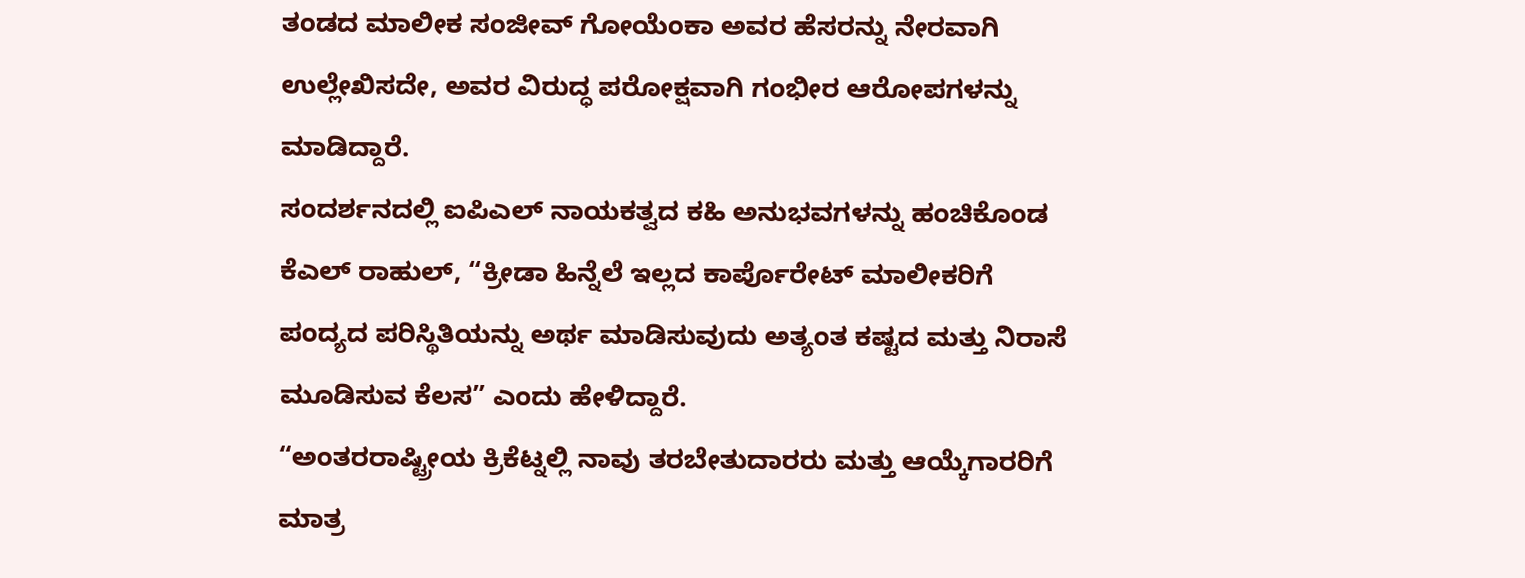ತಂಡದ ಮಾಲೀಕ ಸಂಜೀವ್ ಗೋಯೆಂಕಾ ಅವರ ಹೆಸರನ್ನು ನೇರವಾಗಿ ಉಲ್ಲೇಖಿಸದೇ, ಅವರ ವಿರುದ್ಧ ಪರೋಕ್ಷವಾಗಿ ಗಂಭೀರ ಆರೋಪಗಳನ್ನು ಮಾಡಿದ್ದಾರೆ.
ಸಂದರ್ಶನದಲ್ಲಿ ಐಪಿಎಲ್ ನಾಯಕತ್ವದ ಕಹಿ ಅನುಭವಗಳನ್ನು ಹಂಚಿಕೊಂಡ ಕೆಎಲ್ ರಾಹುಲ್, “ಕ್ರೀಡಾ ಹಿನ್ನೆಲೆ ಇಲ್ಲದ ಕಾರ್ಪೊರೇಟ್ ಮಾಲೀಕರಿಗೆ ಪಂದ್ಯದ ಪರಿಸ್ಥಿತಿಯನ್ನು ಅರ್ಥ ಮಾಡಿಸುವುದು ಅತ್ಯಂತ ಕಷ್ಟದ ಮತ್ತು ನಿರಾಸೆ ಮೂಡಿಸುವ ಕೆಲಸ” ಎಂದು ಹೇಳಿದ್ದಾರೆ.
“ಅಂತರರಾಷ್ಟ್ರೀಯ ಕ್ರಿಕೆಟ್ನಲ್ಲಿ ನಾವು ತರಬೇತುದಾರರು ಮತ್ತು ಆಯ್ಕೆಗಾರರಿಗೆ ಮಾತ್ರ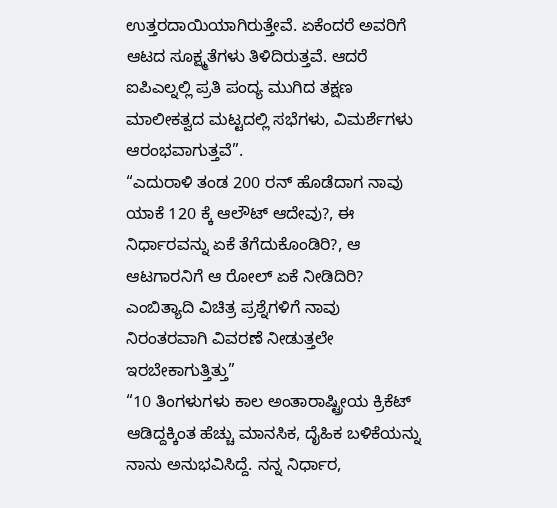ಉತ್ತರದಾಯಿಯಾಗಿರುತ್ತೇವೆ. ಏಕೆಂದರೆ ಅವರಿಗೆ ಆಟದ ಸೂಕ್ಷ್ಮತೆಗಳು ತಿಳಿದಿರುತ್ತವೆ. ಆದರೆ ಐಪಿಎಲ್ನಲ್ಲಿ ಪ್ರತಿ ಪಂದ್ಯ ಮುಗಿದ ತಕ್ಷಣ ಮಾಲೀಕತ್ವದ ಮಟ್ಟದಲ್ಲಿ ಸಭೆಗಳು, ವಿಮರ್ಶೆಗಳು ಆರಂಭವಾಗುತ್ತವೆ”.
“ಎದುರಾಳಿ ತಂಡ 200 ರನ್ ಹೊಡೆದಾಗ ನಾವು ಯಾಕೆ 120 ಕ್ಕೆ ಆಲೌಟ್ ಆದೇವು?, ಈ ನಿರ್ಧಾರವನ್ನು ಏಕೆ ತೆಗೆದುಕೊಂಡಿರಿ?, ಆ ಆಟಗಾರನಿಗೆ ಆ ರೋಲ್ ಏಕೆ ನೀಡಿದಿರಿ? ಎಂಬಿತ್ಯಾದಿ ವಿಚಿತ್ರ ಪ್ರಶ್ನೆಗಳಿಗೆ ನಾವು ನಿರಂತರವಾಗಿ ವಿವರಣೆ ನೀಡುತ್ತಲೇ ಇರಬೇಕಾಗುತ್ತಿತ್ತು”
“10 ತಿಂಗಳುಗಳು ಕಾಲ ಅಂತಾರಾಷ್ಟ್ರೀಯ ಕ್ರಿಕೆಟ್ ಆಡಿದ್ದಕ್ಕಿಂತ ಹೆಚ್ಚು ಮಾನಸಿಕ, ದೈಹಿಕ ಬಳಿಕೆಯನ್ನು ನಾನು ಅನುಭವಿಸಿದ್ದೆ. ನನ್ನ ನಿರ್ಧಾರ,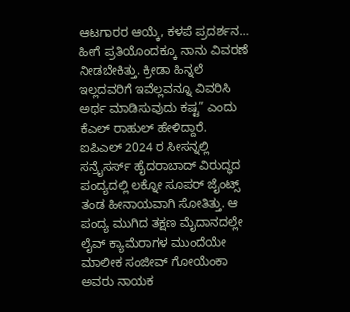ಆಟಗಾರರ ಆಯ್ಕೆ, ಕಳಪೆ ಪ್ರದರ್ಶನ… ಹೀಗೆ ಪ್ರತಿಯೊಂದಕ್ಕೂ ನಾನು ವಿವರಣೆ ನೀಡಬೇಕಿತ್ತು. ಕ್ರೀಡಾ ಹಿನ್ನಲೆ ಇಲ್ಲದವರಿಗೆ ಇವೆಲ್ಲವನ್ನೂ ವಿವರಿಸಿ ಅರ್ಥ ಮಾಡಿಸುವುದು ಕಷ್ಟ” ಎಂದು ಕೆಎಲ್ ರಾಹುಲ್ ಹೇಳಿದ್ದಾರೆ.
ಐಪಿಎಲ್ 2024 ರ ಸೀಸನ್ನಲ್ಲಿ ಸನ್ರೈಸರ್ಸ್ ಹೈದರಾಬಾದ್ ವಿರುದ್ಧದ ಪಂದ್ಯದಲ್ಲಿ ಲಕ್ನೋ ಸೂಪರ್ ಜೈಂಟ್ಸ್ ತಂಡ ಹೀನಾಯವಾಗಿ ಸೋತಿತ್ತು. ಆ ಪಂದ್ಯ ಮುಗಿದ ತಕ್ಷಣ ಮೈದಾನದಲ್ಲೇ ಲೈವ್ ಕ್ಯಾಮೆರಾಗಳ ಮುಂದೆಯೇ ಮಾಲೀಕ ಸಂಜೀವ್ ಗೋಯೆಂಕಾ ಅವರು ನಾಯಕ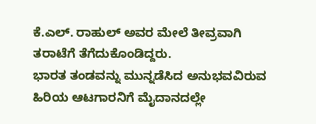ಕೆ.ಎಲ್. ರಾಹುಲ್ ಅವರ ಮೇಲೆ ತೀವ್ರವಾಗಿ ತರಾಟೆಗೆ ತೆಗೆದುಕೊಂಡಿದ್ದರು.
ಭಾರತ ತಂಡವನ್ನು ಮುನ್ನಡೆಸಿದ ಅನುಭವವಿರುವ ಹಿರಿಯ ಆಟಗಾರನಿಗೆ ಮೈದಾನದಲ್ಲೇ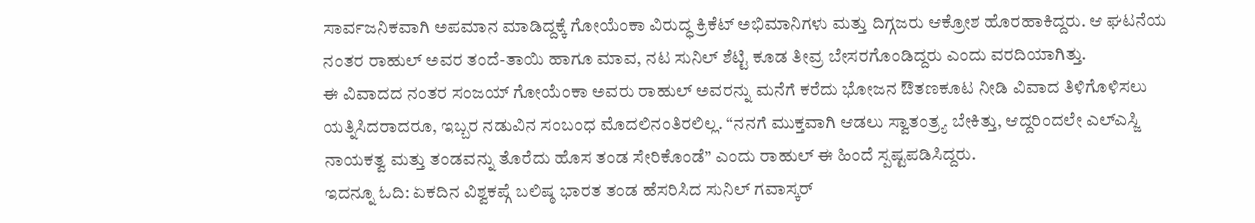ಸಾರ್ವಜನಿಕವಾಗಿ ಅಪಮಾನ ಮಾಡಿದ್ದಕ್ಕೆ ಗೋಯೆಂಕಾ ವಿರುದ್ಧ ಕ್ರಿಕೆಟ್ ಅಭಿಮಾನಿಗಳು ಮತ್ತು ದಿಗ್ಗಜರು ಆಕ್ರೋಶ ಹೊರಹಾಕಿದ್ದರು. ಆ ಘಟನೆಯ ನಂತರ ರಾಹುಲ್ ಅವರ ತಂದೆ-ತಾಯಿ ಹಾಗೂ ಮಾವ, ನಟ ಸುನಿಲ್ ಶೆಟ್ಟಿ ಕೂಡ ತೀವ್ರ ಬೇಸರಗೊಂಡಿದ್ದರು ಎಂದು ವರದಿಯಾಗಿತ್ತು.
ಈ ವಿವಾದದ ನಂತರ ಸಂಜಯ್ ಗೋಯೆಂಕಾ ಅವರು ರಾಹುಲ್ ಅವರನ್ನು ಮನೆಗೆ ಕರೆದು ಭೋಜನ ಔತಣಕೂಟ ನೀಡಿ ವಿವಾದ ತಿಳಿಗೊಳಿಸಲು ಯತ್ನಿಸಿದರಾದರೂ, ಇಬ್ಬರ ನಡುವಿನ ಸಂಬಂಧ ಮೊದಲಿನಂತಿರಲಿಲ್ಲ. “ನನಗೆ ಮುಕ್ತವಾಗಿ ಆಡಲು ಸ್ವಾತಂತ್ರ್ಯ ಬೇಕಿತ್ತು, ಆದ್ದರಿಂದಲೇ ಎಲ್ಎಸ್ಜಿ ನಾಯಕತ್ವ ಮತ್ತು ತಂಡವನ್ನು ತೊರೆದು ಹೊಸ ತಂಡ ಸೇರಿಕೊಂಡೆ” ಎಂದು ರಾಹುಲ್ ಈ ಹಿಂದೆ ಸ್ಪಷ್ಟಪಡಿಸಿದ್ದರು.
ಇದನ್ನೂ ಓದಿ: ಏಕದಿನ ವಿಶ್ವಕಪ್ಗೆ ಬಲಿಷ್ಠ ಭಾರತ ತಂಡ ಹೆಸರಿಸಿದ ಸುನಿಲ್ ಗವಾಸ್ಕರ್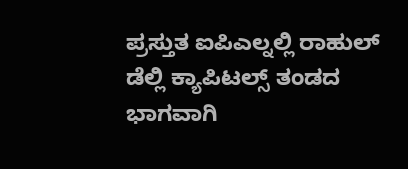ಪ್ರಸ್ತುತ ಐಪಿಎಲ್ನಲ್ಲಿ ರಾಹುಲ್ ಡೆಲ್ಲಿ ಕ್ಯಾಪಿಟಲ್ಸ್ ತಂಡದ ಭಾಗವಾಗಿ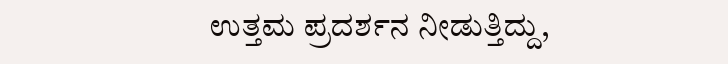ಉತ್ತಮ ಪ್ರದರ್ಶನ ನೀಡುತ್ತಿದ್ದು,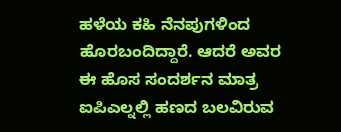ಹಳೆಯ ಕಹಿ ನೆನಪುಗಳಿಂದ ಹೊರಬಂದಿದ್ದಾರೆ. ಆದರೆ ಅವರ ಈ ಹೊಸ ಸಂದರ್ಶನ ಮಾತ್ರ ಐಪಿಎಲ್ನಲ್ಲಿ ಹಣದ ಬಲವಿರುವ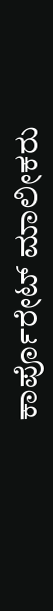ಕಾರ್ಪೊರೇಟ್ ಮಾಲೀಕರು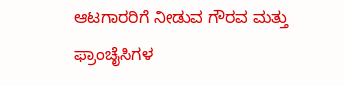ಆಟಗಾರರಿಗೆ ನೀಡುವ ಗೌರವ ಮತ್ತು ಫ್ರಾಂಚೈಸಿಗಳ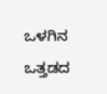ಒಳಗಿನ ಒತ್ತಡದ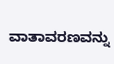ವಾತಾವರಣವನ್ನು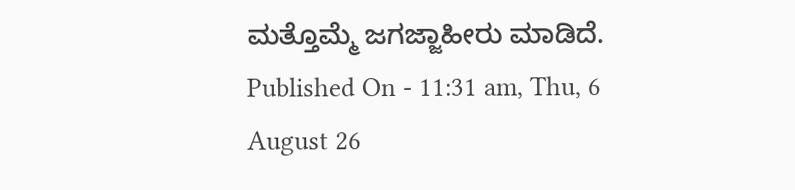ಮತ್ತೊಮ್ಮೆ ಜಗಜ್ಜಾಹೀರು ಮಾಡಿದೆ.
Published On - 11:31 am, Thu, 6 August 26